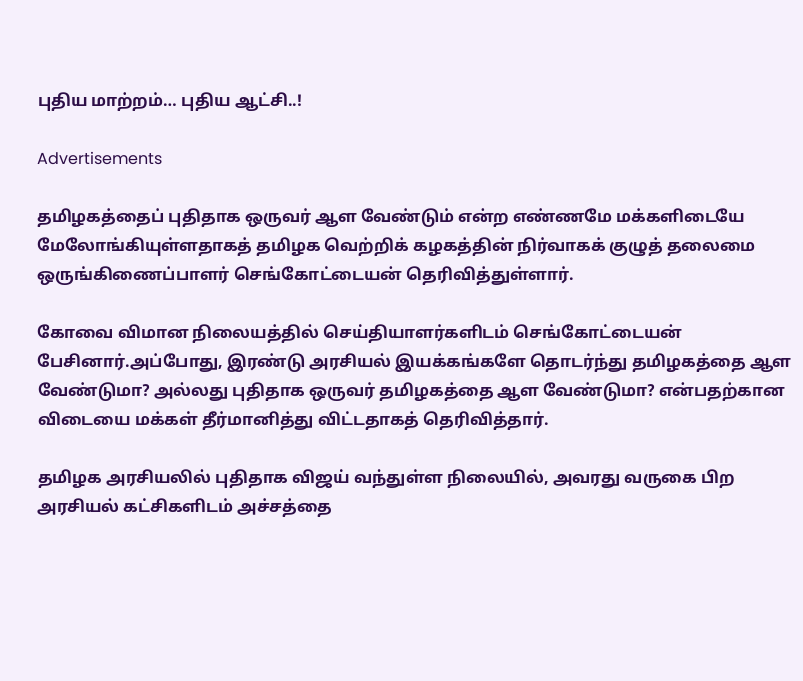புதிய மாற்றம்… புதிய ஆட்சி..!

Advertisements

தமிழகத்தைப் புதிதாக ஒருவர் ஆள வேண்டும் என்ற எண்ணமே மக்களிடையே மேலோங்கியுள்ளதாகத் தமிழக வெற்றிக் கழகத்தின் நிர்வாகக் குழுத் தலைமை ஒருங்கிணைப்பாளர் செங்கோட்டையன் தெரிவித்துள்ளார்.

கோவை விமான நிலையத்தில் செய்தியாளர்களிடம் செங்கோட்டையன் பேசினார்.அப்போது, இரண்டு அரசியல் இயக்கங்களே தொடர்ந்து தமிழகத்தை ஆள வேண்டுமா? அல்லது புதிதாக ஒருவர் தமிழகத்தை ஆள வேண்டுமா? என்பதற்கான விடையை மக்கள் தீர்மானித்து விட்டதாகத் தெரிவித்தார்.

தமிழக அரசியலில் புதிதாக விஜய் வந்துள்ள நிலையில், அவரது வருகை பிற அரசியல் கட்சிகளிடம் அச்சத்தை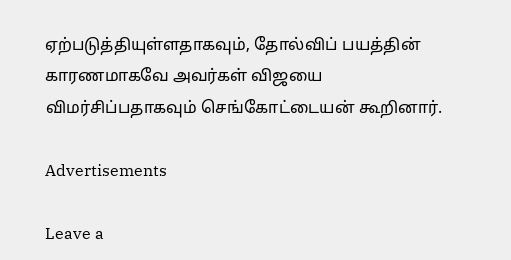ஏற்படுத்தியுள்ளதாகவும், தோல்விப் பயத்தின் காரணமாகவே அவர்கள் விஜயை விமர்சிப்பதாகவும் செங்கோட்டையன் கூறினார்.

Advertisements

Leave a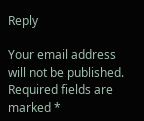Reply

Your email address will not be published. Required fields are marked *